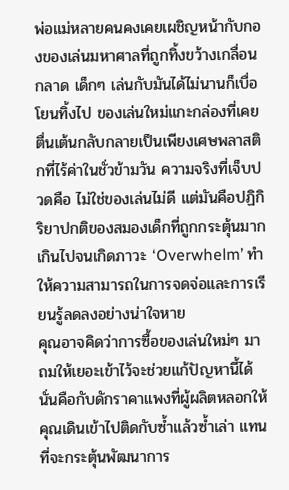พ่อแม่หลายคนคงเคยเผชิญหน้ากับกองของเล่นมหาศาลที่ถูกทิ้งขว้างเกลื่อนกลาด เด็กๆ เล่นกับมันได้ไม่นานก็เบื่อโยนทิ้งไป ของเล่นใหม่แกะกล่องที่เคยตื่นเต้นกลับกลายเป็นเพียงเศษพลาสติกที่ไร้ค่าในชั่วข้ามวัน ความจริงที่เจ็บปวดคือ ไม่ใช่ของเล่นไม่ดี แต่มันคือปฏิกิริยาปกติของสมองเด็กที่ถูกกระตุ้นมากเกินไปจนเกิดภาวะ ‘Overwhelm’ ทำให้ความสามารถในการจดจ่อและการเรียนรู้ลดลงอย่างน่าใจหาย
คุณอาจคิดว่าการซื้อของเล่นใหม่ๆ มาถมให้เยอะเข้าไว้จะช่วยแก้ปัญหานี้ได้ นั่นคือกับดักราคาแพงที่ผู้ผลิตหลอกให้คุณเดินเข้าไปติดกับซ้ำแล้วซ้ำเล่า แทนที่จะกระตุ้นพัฒนาการ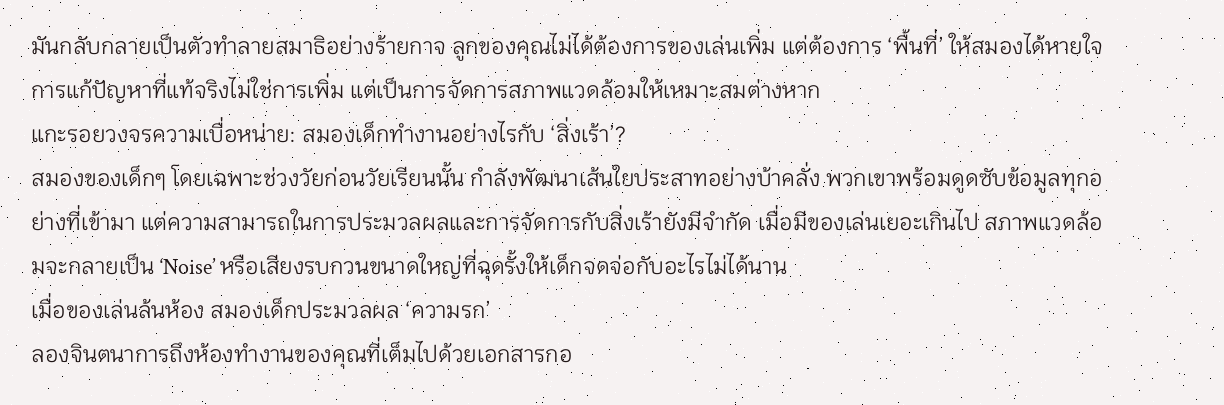มันกลับกลายเป็นตัวทำลายสมาธิอย่างร้ายกาจ ลูกของคุณไม่ได้ต้องการของเล่นเพิ่ม แต่ต้องการ ‘พื้นที่’ ให้สมองได้หายใจ การแก้ปัญหาที่แท้จริงไม่ใช่การเพิ่ม แต่เป็นการจัดการสภาพแวดล้อมให้เหมาะสมต่างหาก
แกะรอยวงจรความเบื่อหน่าย: สมองเด็กทำงานอย่างไรกับ ‘สิ่งเร้า’?
สมองของเด็กๆ โดยเฉพาะช่วงวัยก่อนวัยเรียนนั้น กำลังพัฒนาเส้นใยประสาทอย่างบ้าคลั่ง พวกเขาพร้อมดูดซับข้อมูลทุกอย่างที่เข้ามา แต่ความสามารถในการประมวลผลและการจัดการกับสิ่งเร้ายังมีจำกัด เมื่อมีของเล่นเยอะเกินไป สภาพแวดล้อมจะกลายเป็น ‘Noise’ หรือเสียงรบกวนขนาดใหญ่ที่ฉุดรั้งให้เด็กจดจ่อกับอะไรไม่ได้นาน
เมื่อของเล่นล้นห้อง สมองเด็กประมวลผล ‘ความรก’
ลองจินตนาการถึงห้องทำงานของคุณที่เต็มไปด้วยเอกสารกอ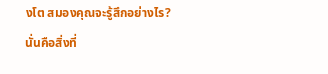งโต สมองคุณจะรู้สึกอย่างไร? นั่นคือสิ่งที่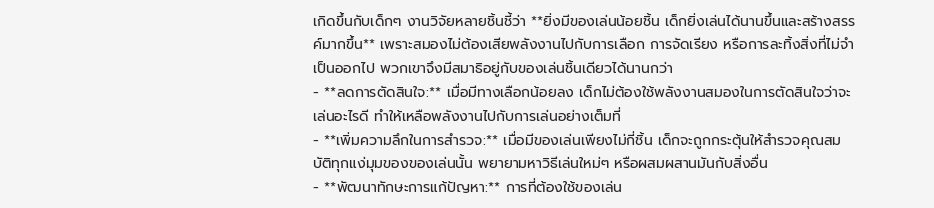เกิดขึ้นกับเด็กๆ งานวิจัยหลายชิ้นชี้ว่า **ยิ่งมีของเล่นน้อยชิ้น เด็กยิ่งเล่นได้นานขึ้นและสร้างสรรค์มากขึ้น** เพราะสมองไม่ต้องเสียพลังงานไปกับการเลือก การจัดเรียง หรือการละทิ้งสิ่งที่ไม่จำเป็นออกไป พวกเขาจึงมีสมาธิอยู่กับของเล่นชิ้นเดียวได้นานกว่า
- **ลดการตัดสินใจ:** เมื่อมีทางเลือกน้อยลง เด็กไม่ต้องใช้พลังงานสมองในการตัดสินใจว่าจะเล่นอะไรดี ทำให้เหลือพลังงานไปกับการเล่นอย่างเต็มที่
- **เพิ่มความลึกในการสำรวจ:** เมื่อมีของเล่นเพียงไม่กี่ชิ้น เด็กจะถูกกระตุ้นให้สำรวจคุณสมบัติทุกแง่มุมของของเล่นนั้น พยายามหาวิธีเล่นใหม่ๆ หรือผสมผสานมันกับสิ่งอื่น
- **พัฒนาทักษะการแก้ปัญหา:** การที่ต้องใช้ของเล่น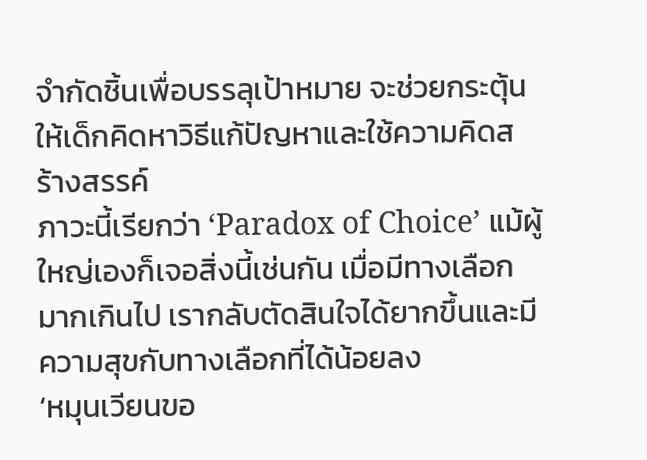จำกัดชิ้นเพื่อบรรลุเป้าหมาย จะช่วยกระตุ้นให้เด็กคิดหาวิธีแก้ปัญหาและใช้ความคิดสร้างสรรค์
ภาวะนี้เรียกว่า ‘Paradox of Choice’ แม้ผู้ใหญ่เองก็เจอสิ่งนี้เช่นกัน เมื่อมีทางเลือกมากเกินไป เรากลับตัดสินใจได้ยากขึ้นและมีความสุขกับทางเลือกที่ได้น้อยลง
‘หมุนเวียนขอ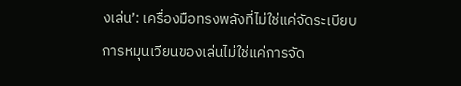งเล่น’: เครื่องมือทรงพลังที่ไม่ใช่แค่จัดระเบียบ
การหมุนเวียนของเล่นไม่ใช่แค่การจัด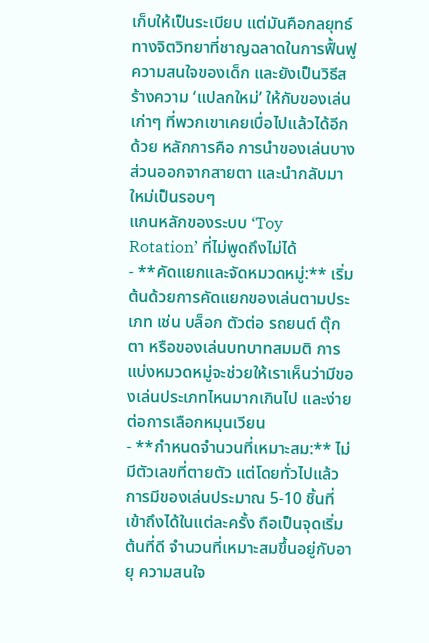เก็บให้เป็นระเบียบ แต่มันคือกลยุทธ์ทางจิตวิทยาที่ชาญฉลาดในการฟื้นฟูความสนใจของเด็ก และยังเป็นวิธีสร้างความ ‘แปลกใหม่’ ให้กับของเล่นเก่าๆ ที่พวกเขาเคยเบื่อไปแล้วได้อีกด้วย หลักการคือ การนำของเล่นบางส่วนออกจากสายตา และนำกลับมาใหม่เป็นรอบๆ
แกนหลักของระบบ ‘Toy Rotation’ ที่ไม่พูดถึงไม่ได้
- **คัดแยกและจัดหมวดหมู่:** เริ่มต้นด้วยการคัดแยกของเล่นตามประเภท เช่น บล็อก ตัวต่อ รถยนต์ ตุ๊กตา หรือของเล่นบทบาทสมมติ การแบ่งหมวดหมู่จะช่วยให้เราเห็นว่ามีของเล่นประเภทไหนมากเกินไป และง่ายต่อการเลือกหมุนเวียน
- **กำหนดจำนวนที่เหมาะสม:** ไม่มีตัวเลขที่ตายตัว แต่โดยทั่วไปแล้ว การมีของเล่นประมาณ 5-10 ชิ้นที่เข้าถึงได้ในแต่ละครั้ง ถือเป็นจุดเริ่มต้นที่ดี จำนวนที่เหมาะสมขึ้นอยู่กับอายุ ความสนใจ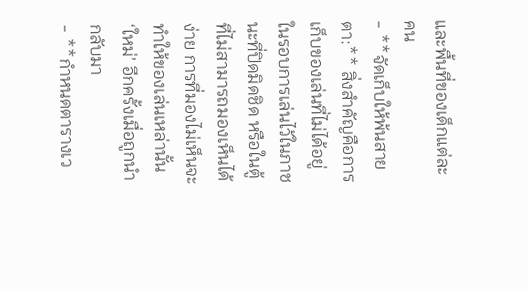และพื้นที่ของเด็กแต่ละคน
- **จัดเก็บให้พ้นสายตา:** สิ่งสำคัญคือการเก็บของเล่นที่ไม่ได้อยู่ในรอบการเล่นไว้ในภาชนะที่ปิดมิดชิด หรือในตู้ที่ไม่สามารถมองเห็นได้ง่าย การที่มองไม่เห็นจะทำให้ของเล่นเหล่านั้น ‘ใหม่’ อีกครั้งเมื่อถูกนำกลับมา
- **กำหนดตารางเว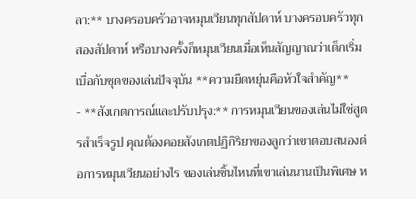ลา:** บางครอบครัวอาจหมุนเวียนทุกสัปดาห์ บางครอบครัวทุกสองสัปดาห์ หรือบางครั้งก็หมุนเวียนเมื่อเห็นสัญญาณว่าเด็กเริ่มเบื่อกับชุดของเล่นปัจจุบัน **ความยืดหยุ่นคือหัวใจสำคัญ**
- **สังเกตการณ์และปรับปรุง:** การหมุนเวียนของเล่นไม่ใช่สูตรสำเร็จรูป คุณต้องคอยสังเกตปฏิกิริยาของลูกว่าเขาตอบสนองต่อการหมุนเวียนอย่างไร ของเล่นชิ้นไหนที่เขาเล่นนานเป็นพิเศษ ห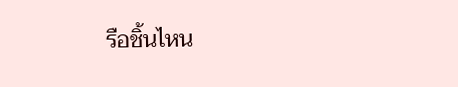รือชิ้นไหน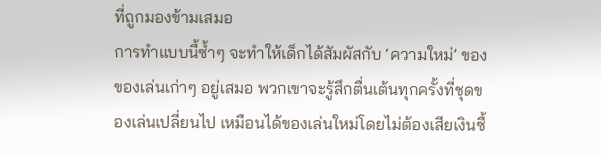ที่ถูกมองข้ามเสมอ
การทำแบบนี้ซ้ำๆ จะทำให้เด็กได้สัมผัสกับ ‘ความใหม่’ ของของเล่นเก่าๆ อยู่เสมอ พวกเขาจะรู้สึกตื่นเต้นทุกครั้งที่ชุดของเล่นเปลี่ยนไป เหมือนได้ของเล่นใหม่โดยไม่ต้องเสียเงินซื้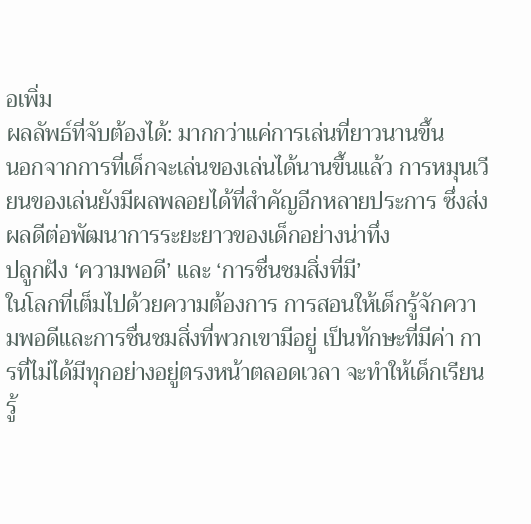อเพิ่ม
ผลลัพธ์ที่จับต้องได้: มากกว่าแค่การเล่นที่ยาวนานขึ้น
นอกจากการที่เด็กจะเล่นของเล่นได้นานขึ้นแล้ว การหมุนเวียนของเล่นยังมีผลพลอยได้ที่สำคัญอีกหลายประการ ซึ่งส่งผลดีต่อพัฒนาการระยะยาวของเด็กอย่างน่าทึ่ง
ปลูกฝัง ‘ความพอดี’ และ ‘การชื่นชมสิ่งที่มี’
ในโลกที่เต็มไปด้วยความต้องการ การสอนให้เด็กรู้จักความพอดีและการชื่นชมสิ่งที่พวกเขามีอยู่ เป็นทักษะที่มีค่า การที่ไม่ได้มีทุกอย่างอยู่ตรงหน้าตลอดเวลา จะทำให้เด็กเรียนรู้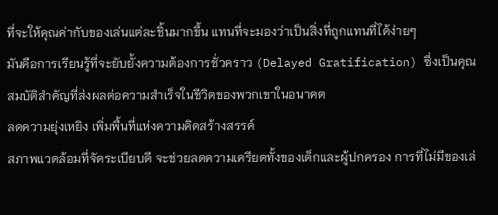ที่จะให้คุณค่ากับของเล่นแต่ละชิ้นมากขึ้น แทนที่จะมองว่าเป็นสิ่งที่ถูกแทนที่ได้ง่ายๆ
มันคือการเรียนรู้ที่จะยับยั้งความต้องการชั่วคราว (Delayed Gratification) ซึ่งเป็นคุณสมบัติสำคัญที่ส่งผลต่อความสำเร็จในชีวิตของพวกเขาในอนาคต
ลดความยุ่งเหยิง เพิ่มพื้นที่แห่งความคิดสร้างสรรค์
สภาพแวดล้อมที่จัดระเบียบดี จะช่วยลดความเครียดทั้งของเด็กและผู้ปกครอง การที่ไม่มีของเล่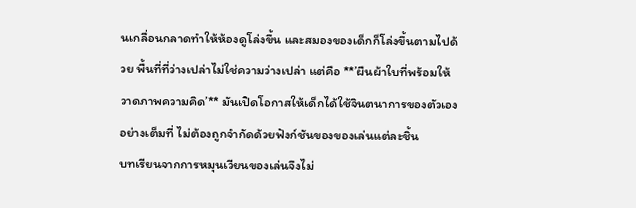นเกลื่อนกลาดทำให้ห้องดูโล่งขึ้น และสมองของเด็กก็โล่งขึ้นตามไปด้วย พื้นที่ที่ว่างเปล่าไม่ใช่ความว่างเปล่า แต่คือ **’ผืนผ้าใบที่พร้อมให้วาดภาพความคิด’** มันเปิดโอกาสให้เด็กได้ใช้จินตนาการของตัวเองอย่างเต็มที่ ไม่ต้องถูกจำกัดด้วยฟังก์ชันของของเล่นแต่ละชิ้น
บทเรียนจากการหมุนเวียนของเล่นจึงไม่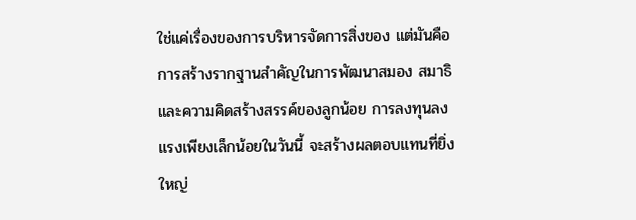ใช่แค่เรื่องของการบริหารจัดการสิ่งของ แต่มันคือการสร้างรากฐานสำคัญในการพัฒนาสมอง สมาธิ และความคิดสร้างสรรค์ของลูกน้อย การลงทุนลงแรงเพียงเล็กน้อยในวันนี้ จะสร้างผลตอบแทนที่ยิ่งใหญ่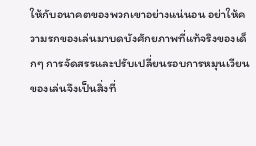ให้กับอนาคตของพวกเขาอย่างแน่นอน อย่าให้ความรกของเล่นมาบดบังศักยภาพที่แท้จริงของเด็กๆ การจัดสรรและปรับเปลี่ยนรอบการหมุนเวียนของเล่นจึงเป็นสิ่งที่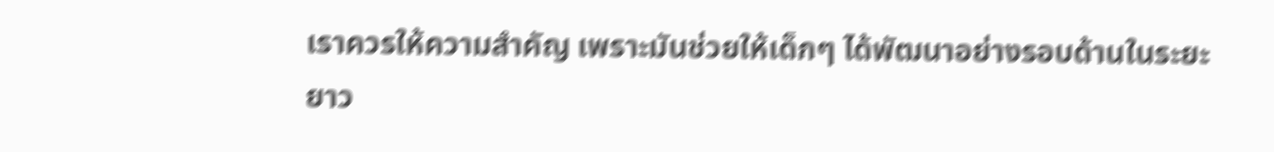เราควรให้ความสำคัญ เพราะมันช่วยให้เด็กๆ ได้พัฒนาอย่างรอบด้านในระยะยาว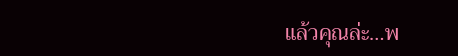แล้วคุณล่ะ…พ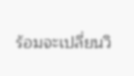ร้อมจะเปลี่ยนวิ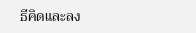ธีคิดและลง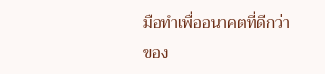มือทำเพื่ออนาคตที่ดีกว่าของ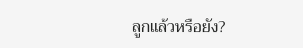ลูกแล้วหรือยัง?